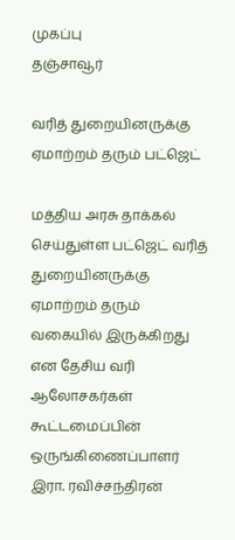முகப்பு
தஞ்சாவூர்

வரித் துறையினருக்கு ஏமாற்றம் தரும் பட்ஜெட்

மத்திய அரசு தாக்கல் செய்துள்ள பட்ஜெட் வரித் துறையினருக்கு ஏமாற்றம் தரும் வகையில் இருக்கிறது என தேசிய வரி ஆலோசகர்கள் கூட்டமைப்பின் ஒருங்கிணைப்பாளர் இரா. ரவிச்சந்திரன்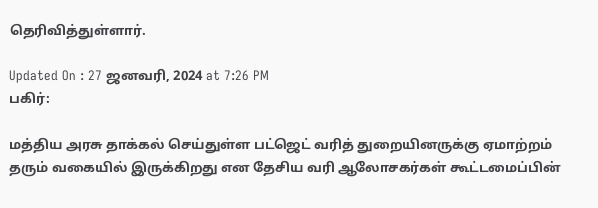தெரிவித்துள்ளார்.

Updated On : 27 ஜனவரி, 2024 at 7:26 PM
பகிர்:

மத்திய அரசு தாக்கல் செய்துள்ள பட்ஜெட் வரித் துறையினருக்கு ஏமாற்றம் தரும் வகையில் இருக்கிறது என தேசிய வரி ஆலோசகர்கள் கூட்டமைப்பின்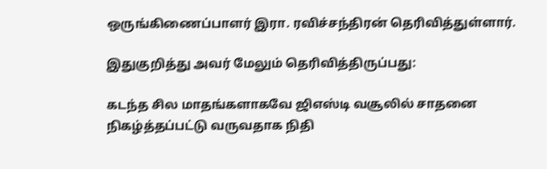ஒருங்கிணைப்பாளர் இரா. ரவிச்சந்திரன் தெரிவித்துள்ளார்.

இதுகுறித்து அவர் மேலும் தெரிவித்திருப்பது:

கடந்த சில மாதங்களாகவே ஜிஎஸ்டி வசூலில் சாதனை நிகழ்த்தப்பட்டு வருவதாக நிதி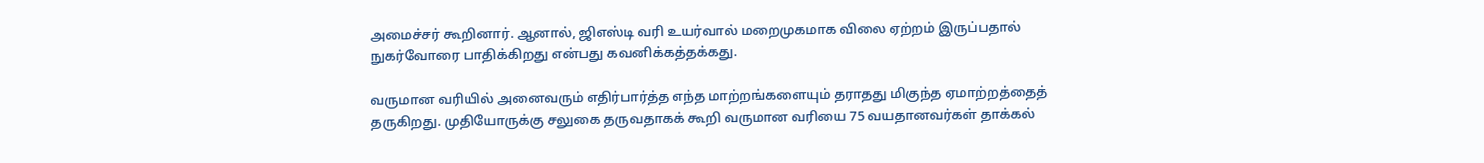அமைச்சர் கூறினார். ஆனால், ஜிஎஸ்டி வரி உயர்வால் மறைமுகமாக விலை ஏற்றம் இருப்பதால் நுகர்வோரை பாதிக்கிறது என்பது கவனிக்கத்தக்கது.

வருமான வரியில் அனைவரும் எதிர்பார்த்த எந்த மாற்றங்களையும் தராதது மிகுந்த ஏமாற்றத்தைத் தருகிறது. முதியோருக்கு சலுகை தருவதாகக் கூறி வருமான வரியை 75 வயதானவர்கள் தாக்கல்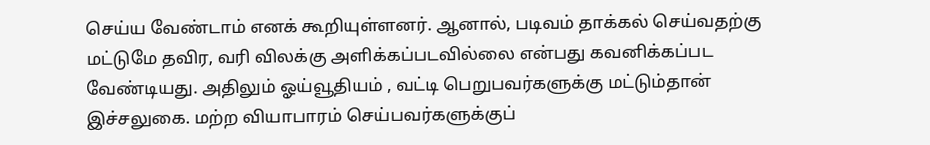செய்ய வேண்டாம் எனக் கூறியுள்ளனர். ஆனால், படிவம் தாக்கல் செய்வதற்கு மட்டுமே தவிர, வரி விலக்கு அளிக்கப்படவில்லை என்பது கவனிக்கப்பட வேண்டியது. அதிலும் ஓய்வூதியம் , வட்டி பெறுபவர்களுக்கு மட்டும்தான் இச்சலுகை. மற்ற வியாபாரம் செய்பவர்களுக்குப்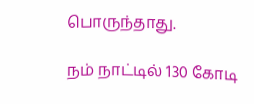பொருந்தாது.

நம் நாட்டில் 130 கோடி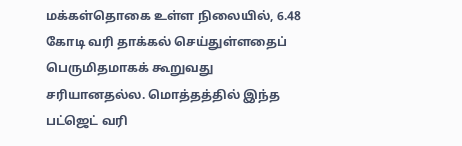மக்கள்தொகை உள்ள நிலையில், 6.48 கோடி வரி தாக்கல் செய்துள்ளதைப் பெருமிதமாகக் கூறுவது சரியானதல்ல. மொத்தத்தில் இந்த பட்ஜெட் வரி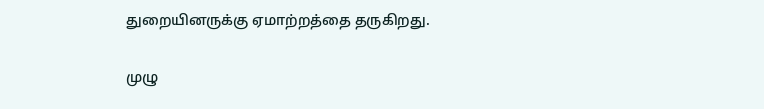துறையினருக்கு ஏமாற்றத்தை தருகிறது.

முழு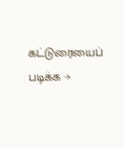கட்டுரையைப் படிக்க →